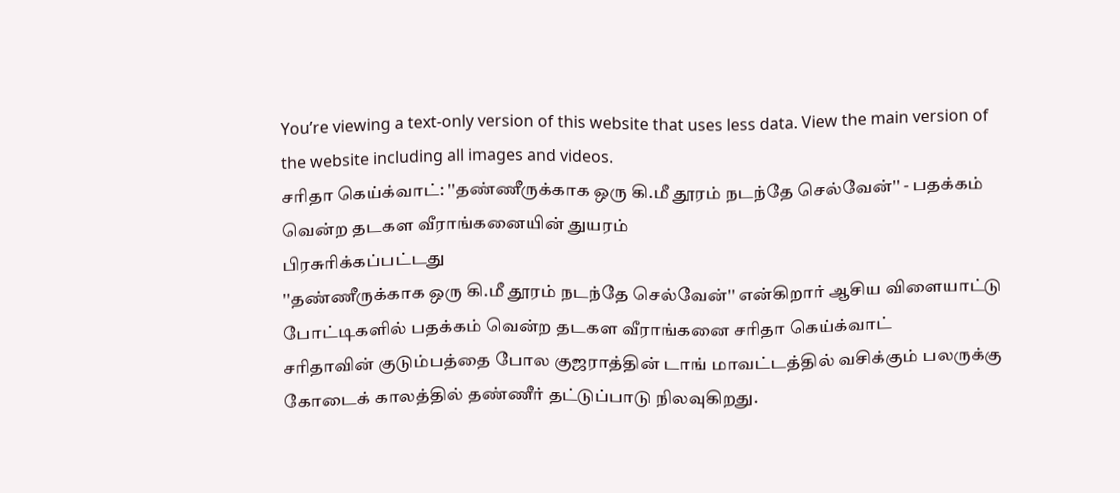You’re viewing a text-only version of this website that uses less data. View the main version of the website including all images and videos.
சரிதா கெய்க்வாட்: ''தண்ணீருக்காக ஒரு கி.மீ தூரம் நடந்தே செல்வேன்'' - பதக்கம் வென்ற தடகள வீராங்கனையின் துயரம்
பிரசுரிக்கப்பட்டது
''தண்ணீருக்காக ஒரு கி.மீ தூரம் நடந்தே செல்வேன்'' என்கிறார் ஆசிய விளையாட்டு போட்டிகளில் பதக்கம் வென்ற தடகள வீராங்கனை சரிதா கெய்க்வாட்
சரிதாவின் குடும்பத்தை போல குஜராத்தின் டாங் மாவட்டத்தில் வசிக்கும் பலருக்கு கோடைக் காலத்தில் தண்ணீர் தட்டுப்பாடு நிலவுகிறது.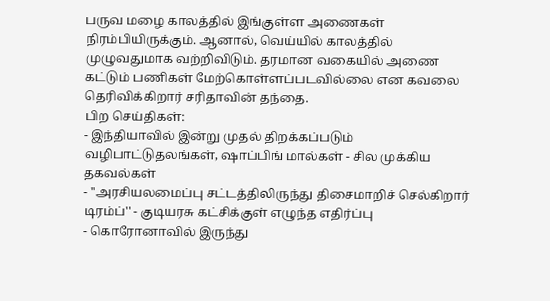பருவ மழை காலத்தில் இங்குள்ள அணைகள் நிரம்பியிருக்கும். ஆனால், வெய்யில் காலத்தில் முழுவதுமாக வற்றிவிடும். தரமான வகையில் அணை கட்டும் பணிகள் மேற்கொள்ளப்படவில்லை என கவலை தெரிவிக்கிறார் சரிதாவின் தந்தை.
பிற செய்திகள்:
- இந்தியாவில் இன்று முதல் திறக்கப்படும் வழிபாட்டுதலங்கள், ஷாப்பிங் மால்கள் - சில முக்கிய தகவல்கள்
- ''அரசியலமைப்பு சட்டத்திலிருந்து திசைமாறிச் செல்கிறார் டிரம்ப்'' - குடியரசு கட்சிக்குள் எழுந்த எதிர்ப்பு
- கொரோனாவில் இருந்து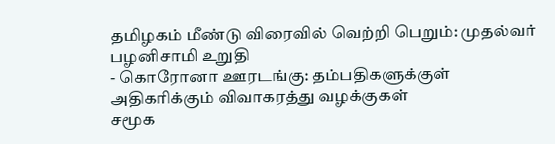தமிழகம் மீண்டு விரைவில் வெற்றி பெறும்: முதல்வர் பழனிசாமி உறுதி
- கொரோனா ஊரடங்கு: தம்பதிகளுக்குள் அதிகரிக்கும் விவாகரத்து வழக்குகள்
சமூக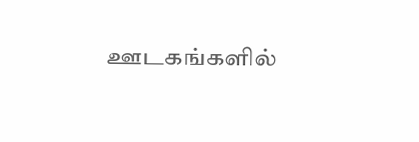ஊடகங்களில்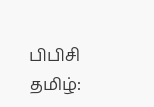பிபிசி தமிழ்: